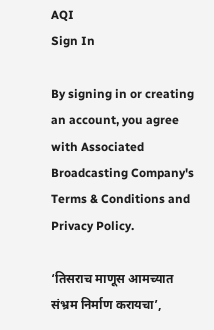AQI
Sign In

By signing in or creating an account, you agree with Associated Broadcasting Company's Terms & Conditions and Privacy Policy.

‘तिसराच माणूस आमच्यात संभ्रम निर्माण करायचा’,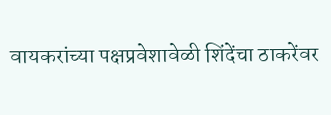वायकरांच्या पक्षप्रवेशावेळी शिंदेंचा ठाकरेंवर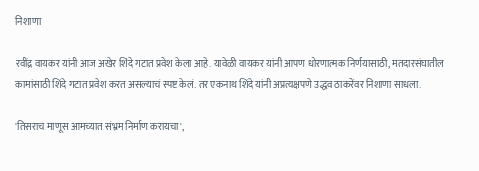निशाणा

रवींद्र वायकर यांनी आज अखेर शिंदे गटात प्रवेश केला आहे. यावेळी वायकर यांनी आपण धोरणात्मक निर्णयासाठी, मतदारसंघातील कामांसाठी शिंदे गटात प्रवेश करत असल्याचं स्पष्ट केलं. तर एकनाथ शिंदे यांनी अप्रत्यक्षपणे उद्धव ठाकरेंवर निशाणा साधला.

'तिसराच माणूस आमच्यात संभ्रम निर्माण करायचा',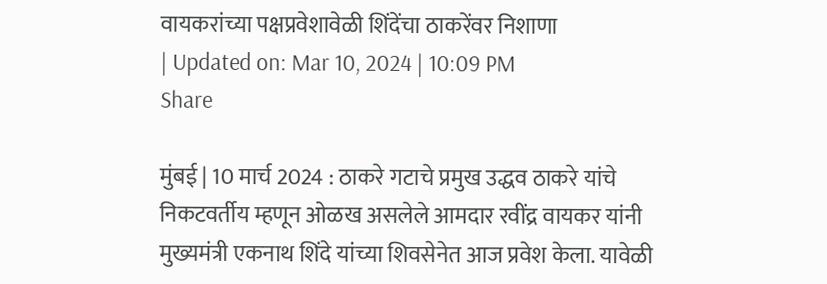वायकरांच्या पक्षप्रवेशावेळी शिंदेंचा ठाकरेंवर निशाणा
| Updated on: Mar 10, 2024 | 10:09 PM
Share

मुंबई | 10 मार्च 2024 : ठाकरे गटाचे प्रमुख उद्धव ठाकरे यांचे निकटवर्तीय म्हणून ओळख असलेले आमदार रवींद्र वायकर यांनी मुख्यमंत्री एकनाथ शिंदे यांच्या शिवसेनेत आज प्रवेश केला. यावेळी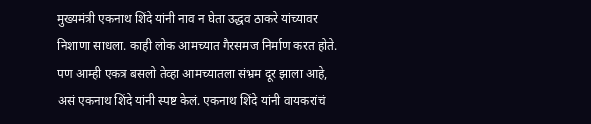मुख्यमंत्री एकनाथ शिंदे यांनी नाव न घेता उद्धव ठाकरे यांच्यावर निशाणा साधला. काही लोक आमच्यात गैरसमज निर्माण करत होते. पण आम्ही एकत्र बसलो तेव्हा आमच्यातला संभ्रम दूर झाला आहे, असं एकनाथ शिंदे यांनी स्पष्ट केलं. एकनाथ शिंदे यांनी वायकरांचं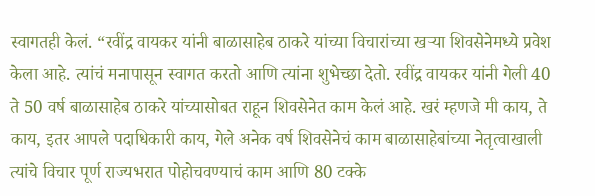स्वागतही केलं. “रवींद्र वायकर यांनी बाळासाहेब ठाकरे यांच्या विचारांच्या खऱ्या शिवसेनेमध्ये प्रवेश केला आहे. त्यांचं मनापासून स्वागत करतो आणि त्यांना शुभेच्छा देतो. रवींद्र वायकर यांनी गेली 40 ते 50 वर्ष बाळासाहेब ठाकरे यांच्यासोबत राहून शिवसेनेत काम केलं आहे. खरं म्हणजे मी काय, ते काय, इतर आपले पदाधिकारी काय, गेले अनेक वर्ष शिवसेनेचं काम बाळासाहेबांच्या नेतृत्वाखाली त्यांचे विचार पूर्ण राज्यभरात पोहोचवण्याचं काम आणि 80 टक्के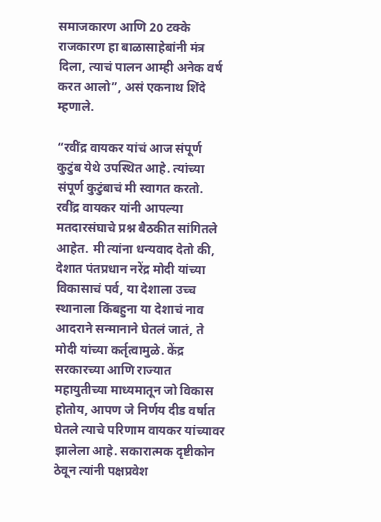समाजकारण आणि 20 टक्के राजकारण हा बाळासाहेबांनी मंत्र दिला, त्याचं पालन आम्ही अनेक वर्ष करत आलो”, असं एकनाथ शिंदे म्हणाले.

“रवींद्र वायकर यांचं आज संपूर्ण कुटुंब येथे उपस्थित आहे. त्यांच्या संपूर्ण कुटुंबाचं मी स्वागत करतो. रवींद्र वायकर यांनी आपल्या मतदारसंघाचे प्रश्न बैठकीत सांगितले आहेत. मी त्यांना धन्यवाद देतो की, देशात पंतप्रधान नरेंद्र मोदी यांच्या विकासाचं पर्व, या देशाला उच्च स्थानाला किंबहुना या देशाचं नाव आदराने सन्मानाने घेतलं जातं, ते मोदी यांच्या कर्तृत्वामुळे. केंद्र सरकारच्या आणि राज्यात महायुतीच्या माध्यमातून जो विकास होतोय, आपण जे निर्णय दीड वर्षात घेतले त्याचे परिणाम वायकर यांच्यावर झालेला आहे. सकारात्मक दृष्टीकोन ठेवून त्यांनी पक्षप्रवेश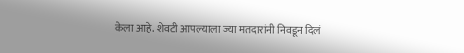केला आहे. शेवटी आपल्याला ज्या मतदारांनी निवडून दिलं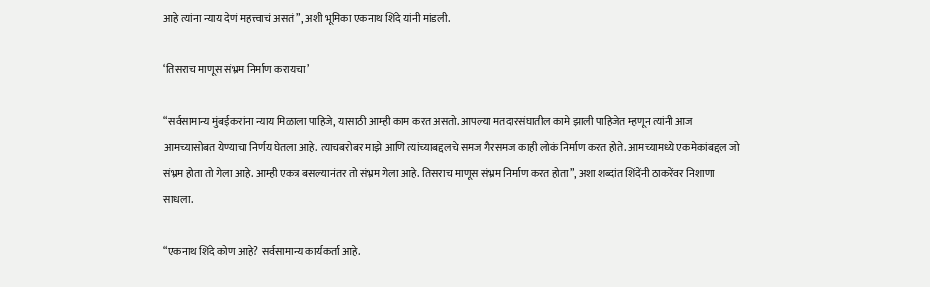आहे त्यांना न्याय देणं महत्त्वाचं असतं”, अशी भूमिका एकनाथ शिंदे यांनी मांडली.

‘तिसराच माणूस संभ्रम निर्माण करायचा’

“सर्वसामान्य मुंबईकरांना न्याय मिळाला पाहिजे, यासाठी आम्ही काम करत असतो. आपल्या मतदारसंघातील कामे झाली पाहिजेत म्हणून त्यांनी आज आमच्यासोबत येण्याचा निर्णय घेतला आहे. त्याचबरोबर माझे आणि त्यांच्याबद्दलचे समज गैरसमज काही लोकं निर्माण करत होते. आमच्यामध्ये एकमेकांबद्दल जो संभ्रम होता तो गेला आहे. आम्ही एकत्र बसल्यानंतर तो संभ्रम गेला आहे. तिसराच माणूस संभ्रम निर्माण करत होता”, अशा शब्दांत शिंदेंनी ठाकरेंवर निशाणा साधला.

“एकनाथ शिंदे कोण आहे? सर्वसामान्य कार्यकर्ता आहे.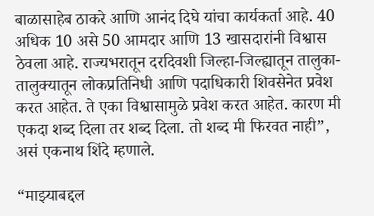बाळासाहेब ठाकरे आणि आनंद दिघे यांचा कार्यकर्ता आहे. 40 अधिक 10 असे 50 आमदार आणि 13 खासदारांनी विश्वास ठेवला आहे. राज्यभरातून दरदिवशी जिल्हा-जिल्ह्यातून तालुका-तालुक्यातून लोकप्रतिनिधी आणि पदाधिकारी शिवसेनेत प्रवेश करत आहेत. ते एका विश्वासामुळे प्रवेश करत आहेत. कारण मी एकदा शब्द दिला तर शब्द दिला. तो शब्द मी फिरवत नाही”, असं एकनाथ शिंदे म्हणाले.

“माझ्याबद्दल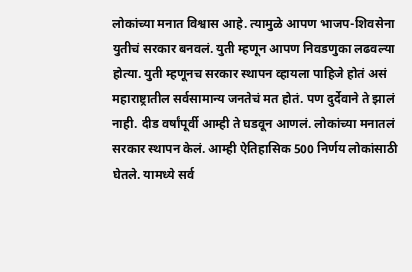लोकांच्या मनात विश्वास आहे. त्यामुळे आपण भाजप-शिवसेना युतीचं सरकार बनवलं. युती म्हणून आपण निवडणुका लढवल्या होत्या. युती म्हणूनच सरकार स्थापन व्हायला पाहिजे होतं असं महाराष्ट्रातील सर्वसामान्य जनतेचं मत होतं. पण दुर्देवाने ते झालं नाही. दीड वर्षांपूर्वी आम्ही ते घडवून आणलं. लोकांच्या मनातलं सरकार स्थापन केलं. आम्ही ऐतिहासिक 500 निर्णय लोकांसाठी घेतले. यामध्ये सर्व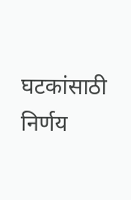घटकांसाठी निर्णय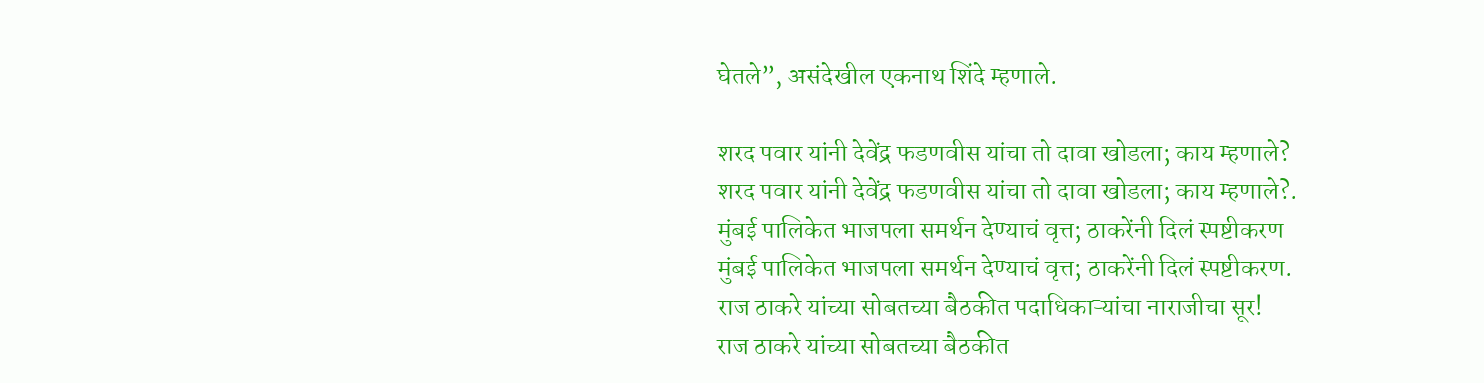घेतले”, असंदेखील एकनाथ शिंदे म्हणाले.

शरद पवार यांनी देवेंद्र फडणवीस यांचा तो दावा खोडला; काय म्हणाले?
शरद पवार यांनी देवेंद्र फडणवीस यांचा तो दावा खोडला; काय म्हणाले?.
मुंबई पालिकेत भाजपला समर्थन देण्याचं वृत्त; ठाकरेंनी दिलं स्पष्टीकरण
मुंबई पालिकेत भाजपला समर्थन देण्याचं वृत्त; ठाकरेंनी दिलं स्पष्टीकरण.
राज ठाकरे यांच्या सोबतच्या बैठकीत पदाधिकाऱ्यांचा नाराजीचा सूर!
राज ठाकरे यांच्या सोबतच्या बैठकीत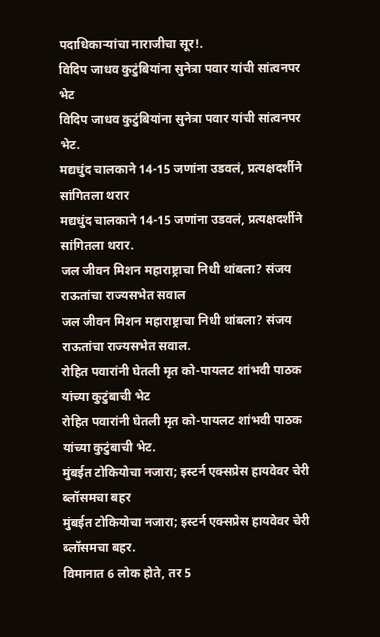पदाधिकाऱ्यांचा नाराजीचा सूर!.
विदिप जाधव कुटुंबियांना सुनेत्रा पवार यांची सांत्वनपर भेट
विदिप जाधव कुटुंबियांना सुनेत्रा पवार यांची सांत्वनपर भेट.
मद्यधुंद चालकाने 14-15 जणांना उडवलं, प्रत्यक्षदर्शीने सांगितला थरार
मद्यधुंद चालकाने 14-15 जणांना उडवलं, प्रत्यक्षदर्शीने सांगितला थरार.
जल जीवन मिशन महाराष्ट्राचा निधी थांबला? संजय राऊतांचा राज्यसभेत सवाल
जल जीवन मिशन महाराष्ट्राचा निधी थांबला? संजय राऊतांचा राज्यसभेत सवाल.
रोहित पवारांनी घेतली मृत को-पायलट शांभवी पाठक यांच्या कुटुंबाची भेट
रोहित पवारांनी घेतली मृत को-पायलट शांभवी पाठक यांच्या कुटुंबाची भेट.
मुंबईत टोकियोचा नजारा; इस्टर्न एक्सप्रेस हायवेवर चेरी ब्लॉसमचा बहर
मुंबईत टोकियोचा नजारा; इस्टर्न एक्सप्रेस हायवेवर चेरी ब्लॉसमचा बहर.
विमानात 6 लोक होते, तर 5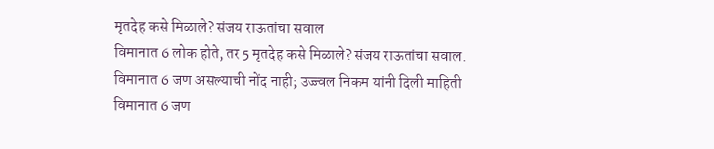मृतदेह कसे मिळाले? संजय राऊतांचा सवाल
विमानात 6 लोक होते, तर 5 मृतदेह कसे मिळाले? संजय राऊतांचा सवाल.
विमानात 6 जण असल्याची नोंद नाही; उज्ज्वल निकम यांनी दिली माहिती
विमानात 6 जण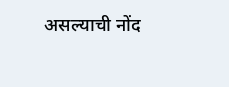असल्याची नोंद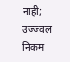नाही; उज्ज्वल निकम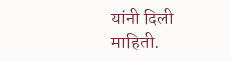यांनी दिली माहिती.